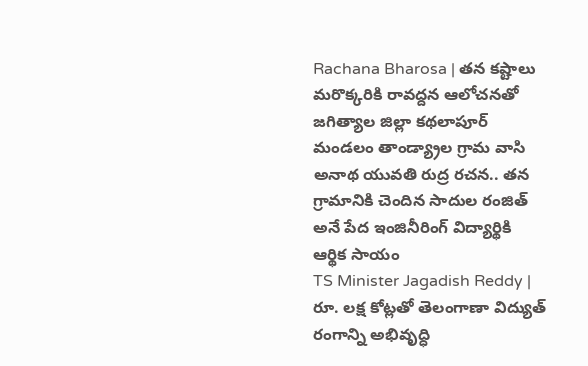Rachana Bharosa | తన కష్టాలు మరొక్కరికి రావద్దన ఆలోచనతో జగిత్యాల జిల్లా కథలాపూర్ మండలం తాండ్య్రాల గ్రామ వాసి అనాథ యువతి రుద్ర రచన.. తన గ్రామానికి చెందిన సాదుల రంజిత్ అనే పేద ఇంజినీరింగ్ విద్యార్థికి ఆర్థిక సాయం
TS Minister Jagadish Reddy | రూ. లక్ష కోట్లతో తెలంగాణా విద్యుత్ రంగాన్ని అభివృద్ధి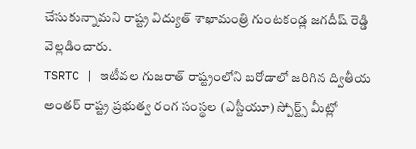చేసుకున్నామని రాష్ట్ర విద్యుత్ శాఖామంత్రి గుంటకండ్ల జగదీష్ రెడ్డి వెల్లడించారు.
TSRTC | ఇటీవల గుజరాత్ రాష్ట్రంలోని బరోడాలో జరిగిన ద్వితీయ అంతర్ రాష్ట్ర ప్రభుత్వ రంగ సంస్థల (ఎస్టీయూ) స్పోర్ట్స్ మీట్లో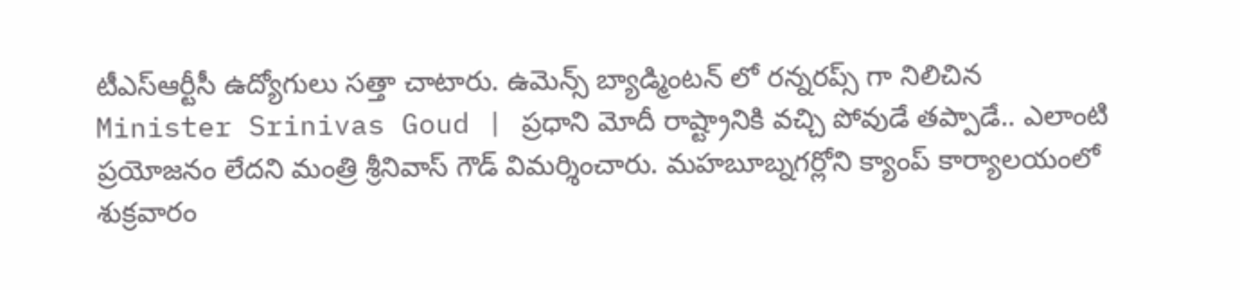టీఎస్ఆర్టీసీ ఉద్యోగులు సత్తా చాటారు. ఉమెన్స్ బ్యాడ్మింటన్ లో రన్నరప్స్ గా నిలిచిన
Minister Srinivas Goud | ప్రధాని మోదీ రాష్ట్రానికి వచ్చి పోవుడే తప్పాడే.. ఎలాంటి ప్రయోజనం లేదని మంత్రి శ్రీనివాస్ గౌడ్ విమర్శించారు. మహబూబ్నగర్లోని క్యాంప్ కార్యాలయంలో శుక్రవారం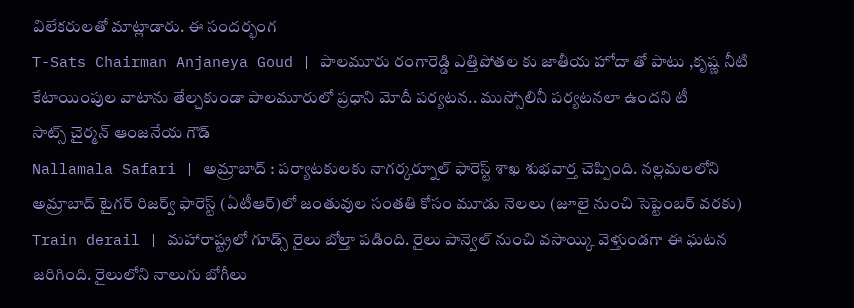విలేకరులతో మాట్లాడారు. ఈ సందర్భంగ
T-Sats Chairman Anjaneya Goud | పాలమూరు రంగారెడ్డి ఎత్తిపోతల కు జాతీయ హోదా తో పాటు ,కృష్ణ నీటి కేటాయింపుల వాటాను తేల్చకుండా పాలమూరులో ప్రధాని మోదీ పర్యటన.. ముస్సోలినీ పర్యటనలా ఉందని టీ
సాట్స్ చైర్మన్ ఆంజనేయ గౌడ్
Nallamala Safari | అమ్రాబాద్ : పర్యాటకులకు నాగర్కర్నూల్ ఫారెస్ట్ శాఖ శుభవార్త చెప్పింది. నల్లమలలోని అమ్రాబాద్ టైగర్ రిజర్వ్ ఫారెస్ట్ (ఏటీఆర్)లో జంతువుల సంతతి కోసం మూడు నెలలు (జూలై నుంచి సెప్టెంబర్ వరకు)
Train derail | మహారాష్ట్రలో గూడ్స్ రైలు బోల్తా పడింది. రైలు పాన్వెల్ నుంచి వసాయ్కి వెళ్తుండగా ఈ ఘటన జరిగింది. రైలులోని నాలుగు బోగీలు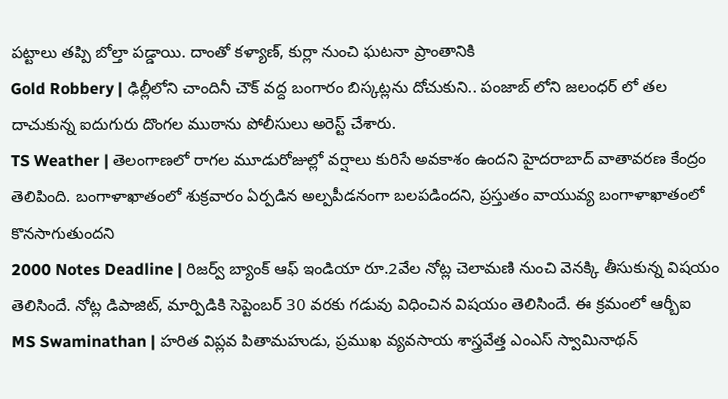పట్టాలు తప్పి బోల్తా పడ్డాయి. దాంతో కళ్యాణ్, కుర్లా నుంచి ఘటనా ప్రాంతానికి
Gold Robbery | ఢిల్లీలోని చాందినీ చౌక్ వద్ద బంగారం బిస్కట్లను దోచుకుని.. పంజాబ్ లోని జలంధర్ లో తల దాచుకున్న ఐదుగురు దొంగల ముఠాను పోలీసులు అరెస్ట్ చేశారు.
TS Weather | తెలంగాణలో రాగల మూడురోజుల్లో వర్షాలు కురిసే అవకాశం ఉందని హైదరాబాద్ వాతావరణ కేంద్రం తెలిపింది. బంగాళాఖాతంలో శుక్రవారం ఏర్పడిన అల్పపీడనంగా బలపడిందని, ప్రస్తుతం వాయువ్య బంగాళాఖాతంలో కొనసాగుతుందని
2000 Notes Deadline | రిజర్వ్ బ్యాంక్ ఆఫ్ ఇండియా రూ.2వేల నోట్ల చెలామణి నుంచి వెనక్కి తీసుకున్న విషయం తెలిసిందే. నోట్ల డిపాజిట్, మార్పిడికి సెప్టెంబర్ 30 వరకు గడువు విధించిన విషయం తెలిసిందే. ఈ క్రమంలో ఆర్బీఐ
MS Swaminathan | హరిత విప్లవ పితామహుడు, ప్రముఖ వ్యవసాయ శాస్త్రవేత్త ఎంఎస్ స్వామినాథన్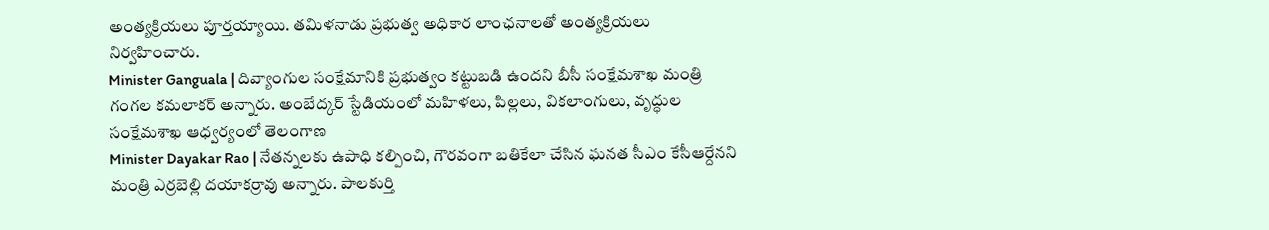అంత్యక్రియలు పూర్తయ్యాయి. తమిళనాడు ప్రభుత్వ అధికార లాంఛనాలతో అంత్యక్రియలు నిర్వహించారు.
Minister Ganguala | దివ్యాంగుల సంక్షేమానికి ప్రభుత్వం కట్టుబడి ఉందని బీసీ సంక్షేమశాఖ మంత్రి గంగల కమలాకర్ అన్నారు. అంబేద్కర్ స్టేడియంలో మహిళలు, పిల్లలు, వికలాంగులు, వృద్ధుల సంక్షేమశాఖ ఆధ్వర్యంలో తెలంగాణ
Minister Dayakar Rao | నేతన్నలకు ఉపాధి కల్పించి, గౌరవంగా బతికేలా చేసిన ఘనత సీఎం కేసీఆర్దేనని మంత్రి ఎర్రబెల్లి దయాకర్రావు అన్నారు. పాలకుర్తి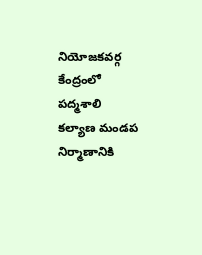నియోజకవర్గ కేంద్రంలో పద్మశాలి కల్యాణ మండప నిర్మాణానికి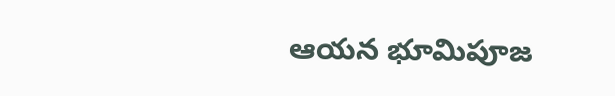ఆయన భూమిపూజ